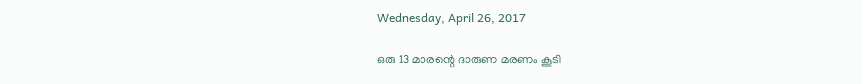Wednesday, April 26, 2017

ഒരു 13 മാരന്റെ ദാരുണ മരണം കൂടി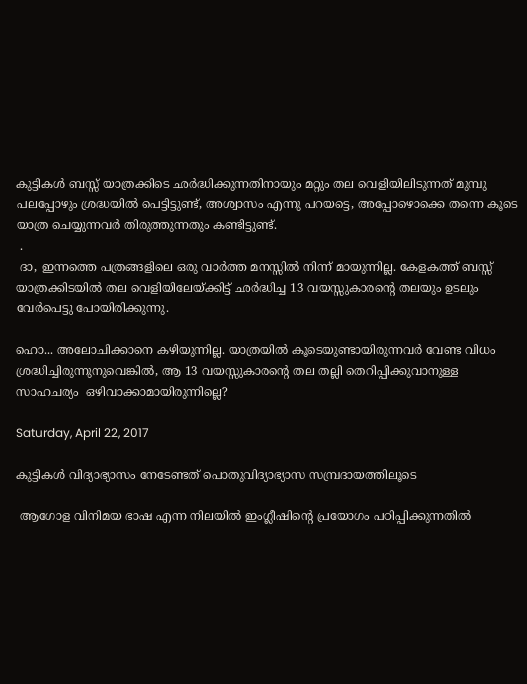കുട്ടികൾ ബസ്സ് യാത്രക്കിടെ ഛർദ്ധിക്കുന്നതിനായും മറ്റും തല വെളിയിലിടുന്നത് മുമ്പു പലപ്പോഴും ശ്രദ്ധയിൽ പെട്ടിട്ടുണ്ട്, അശ്വാസം എന്നു പറയട്ടെ, അപ്പോഴൊക്കെ തന്നെ കൂടെ യാത്ര ചെയ്യുന്നവർ തിരുത്തുന്നതും കണ്ടിട്ടുണ്ട്.
 .
 ദാ, ഇന്നത്തെ പത്രങ്ങളിലെ ഒരു വാർത്ത മനസ്സിൽ നിന്ന് മായുന്നില്ല. കേളകത്ത് ബസ്സ് യാത്രക്കിടയിൽ തല വെളിയിലേയ്ക്കിട്ട് ഛർദ്ധിച്ച 13 വയസ്സുകാരന്റെ തലയും ഉടലും വേർപെട്ടു പോയിരിക്കുന്നു.

ഹൊ... അലോചിക്കാനെ കഴിയുന്നില്ല. യാത്രയിൽ കൂടെയുണ്ടായിരുന്നവർ വേണ്ട വിധം ശ്രദ്ധിച്ചിരുന്നുനുവെങ്കിൽ, ആ 13 വയസ്സുകാരന്റെ തല തല്ലി തെറിപ്പിക്കുവാനുള്ള സാഹചര്യം  ഒഴിവാക്കാമായിരുന്നില്ലെ?

Saturday, April 22, 2017

കുട്ടികൾ വിദ്യാഭ്യാസം നേടേണ്ടത് പൊതുവിദ്യാഭ്യാസ സമ്പ്രദായത്തിലൂടെ

 ആഗോള വിനിമയ ഭാഷ എന്ന നിലയിൽ ഇംഗ്ലീഷിന്റെ പ്രയോഗം പഠിപ്പിക്കുന്നതിൽ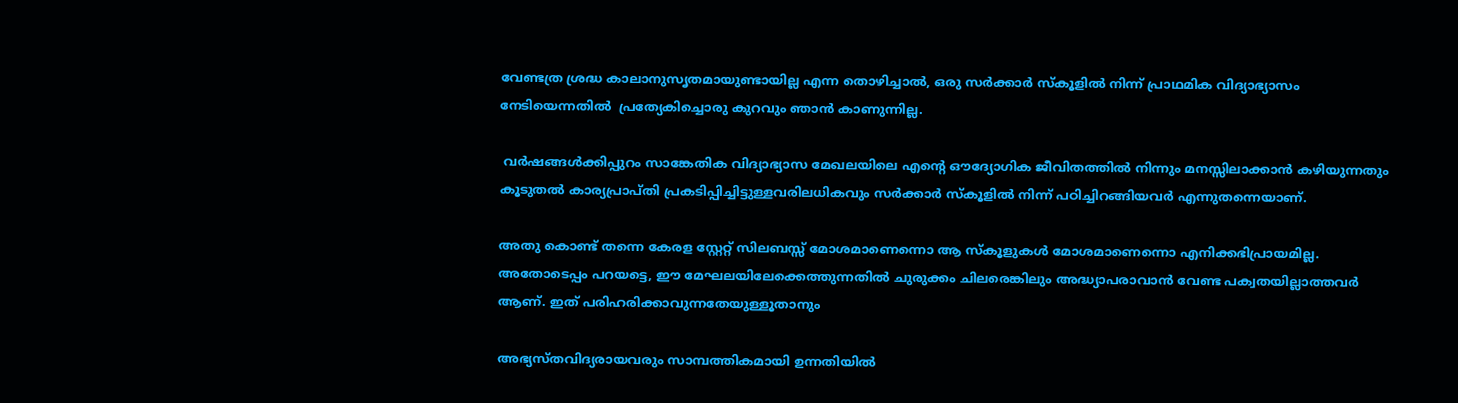വേണ്ടത്ര ശ്രദ്ധ കാലാനുസൃതമായുണ്ടായില്ല എന്ന തൊഴിച്ചാൽ, ഒരു സർക്കാർ സ്കൂളിൽ നിന്ന് പ്രാഥമിക വിദ്യാഭ്യാസം നേടിയെന്നതിൽ  പ്രത്യേകിച്ചൊരു കുറവും ഞാൻ കാണുന്നില്ല.

 വർഷങ്ങൾക്കിപ്പുറം സാങ്കേതിക വിദ്യാഭ്യാസ മേഖലയിലെ എന്റെ ഔദ്യോഗിക ജീവിതത്തിൽ നിന്നും മനസ്സിലാക്കാൻ കഴിയുന്നതും കൂടുതൽ കാര്യപ്രാപ്തി പ്രകടിപ്പിച്ചിട്ടുള്ളവരിലധികവും സർക്കാർ സ്കൂളിൽ നിന്ന് പഠിച്ചിറങ്ങിയവർ എന്നുതന്നെയാണ്.

അതു കൊണ്ട് തന്നെ കേരള സ്റ്റേറ്റ് സിലബസ്സ് മോശമാണെന്നൊ ആ സ്കൂളുകൾ മോശമാണെന്നൊ എനിക്കഭിപ്രായമില്ല. അതോടെപ്പം പറയട്ടെ, ഈ മേഘലയിലേക്കെത്തുന്നതിൽ ചുരുക്കം ചിലരെങ്കിലും അദ്ധ്യാപരാവാൻ വേണ്ട പക്വതയില്ലാത്തവർ ആണ്. ഇത് പരിഹരിക്കാവുന്നതേയുള്ളൂതാനും

അഭ്യസ്തവിദ്യരായവരും സാമ്പത്തികമായി ഉന്നതിയിൽ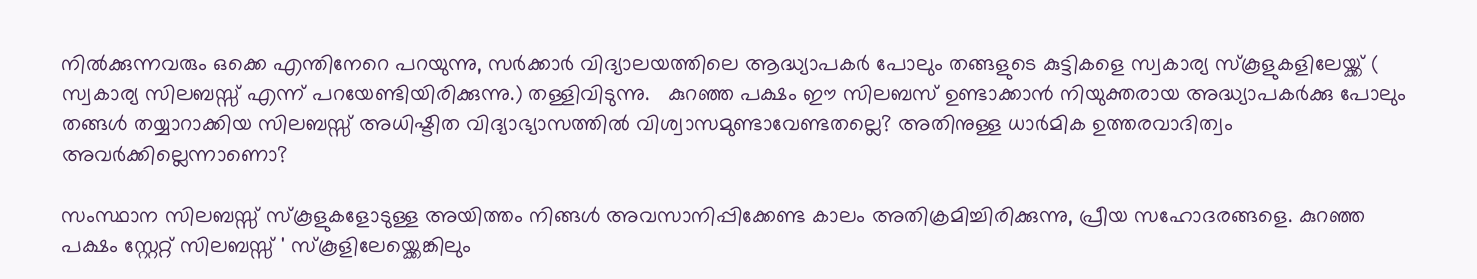നിൽക്കുന്നവരും ഒക്കെ എന്തിനേറെ പറയുന്നു, സർക്കാർ വിദ്യാലയത്തിലെ ആദ്ധ്യാപകർ പോലും തങ്ങളുടെ കുട്ടികളെ സ്വകാര്യ സ്കൂളുകളിലേയ്ക്ക് ( സ്വകാര്യ സിലബസ്സ് എന്ന് പറയേണ്ടിയിരിക്കുന്നു.) തള്ളിവിടുന്നു.   കുറഞ്ഞ പക്ഷം ഈ സിലബസ് ഉണ്ടാക്കാൻ നിയുക്തരായ അദ്ധ്യാപകർക്കു പോലും തങ്ങൾ തയ്യാറാക്കിയ സിലബസ്സ് അധിഷ്ടിത വിദ്യാഭ്യാസത്തിൽ വിശ്വാസമുണ്ടാവേണ്ടതല്ലെ? അതിനുള്ള ധാർമിക ഉത്തരവാദിത്വം അവർക്കില്ലെന്നാണൊ?

സംസ്ഥാന സിലബസ്സ് സ്കൂളുകളോടുള്ള അയിത്തം നിങ്ങൾ അവസാനിപ്പിക്കേണ്ട കാലം അതിക്രമിച്ചിരിക്കുന്നു, പ്രീയ സഹോദരങ്ങളെ. കുറഞ്ഞ പക്ഷം സ്റ്റേറ്റ് സിലബസ്സ് ' സ്കൂളിലേയ്ക്കെങ്കിലും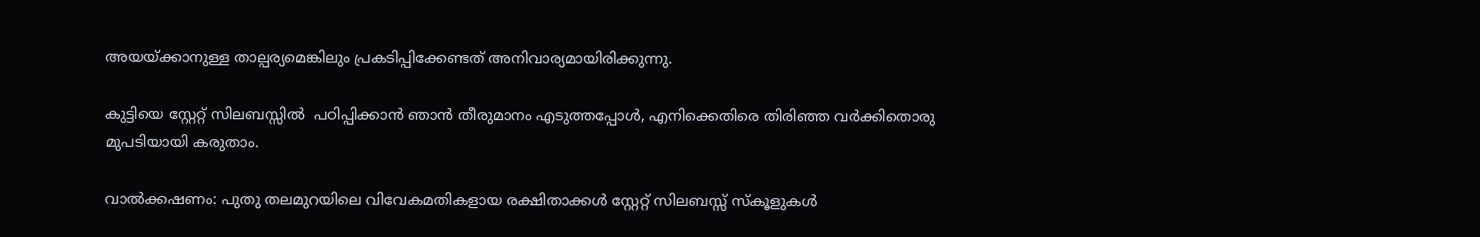അയയ്ക്കാനുള്ള താല്പര്യമെങ്കിലും പ്രകടിപ്പിക്കേണ്ടത് അനിവാര്യമായിരിക്കുന്നു.

കുട്ടിയെ സ്റ്റേറ്റ് സിലബസ്സിൽ  പഠിപ്പിക്കാൻ ഞാൻ തീരുമാനം എടുത്തപ്പോൾ, എനിക്കെതിരെ തിരിഞ്ഞ വർക്കിതൊരു മുപടിയായി കരുതാം.

വാൽക്കഷണം: പുതു തലമുറയിലെ വിവേകമതികളായ രക്ഷിതാക്കൾ സ്റ്റേറ്റ് സിലബസ്സ് സ്കൂളുകൾ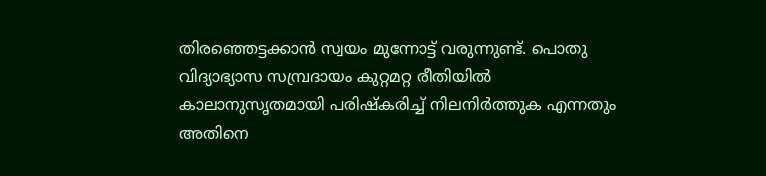തിരഞ്ഞെട്ടക്കാൻ സ്വയം മുന്നോട്ട് വരുന്നുണ്ട്. പൊതു വിദ്യാഭ്യാസ സമ്പ്രദായം കുറ്റമറ്റ രീതിയിൽ കാലാനുസൃതമായി പരിഷ്കരിച്ച് നിലനിർത്തുക എന്നതും അതിനെ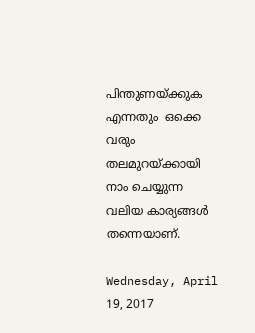പിന്തുണയ്ക്കുക എന്നതും  ഒക്കെ വരും തലമുറയ്ക്കായി നാം ചെയ്യുന്ന വലിയ കാര്യങ്ങൾ തന്നെയാണ്.

Wednesday, April 19, 2017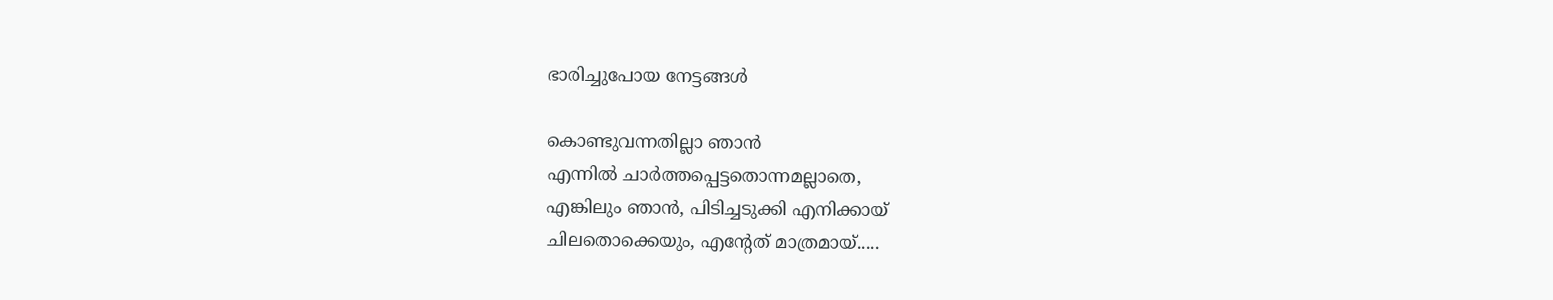ഭാരിച്ചുപോയ നേട്ടങ്ങൾ

കൊണ്ടുവന്നതില്ലാ ഞാൻ
എന്നിൽ ചാർത്തപ്പെട്ടതൊന്നമല്ലാതെ,
എങ്കിലും ഞാൻ, പിടിച്ചടുക്കി എനിക്കായ്
ചിലതൊക്കെയും, എന്റേത് മാത്രമായ്.....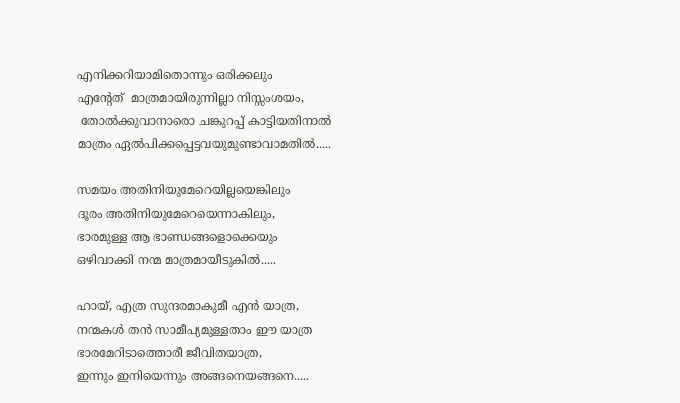എനിക്കറിയാമിതൊന്നും ഒരിക്കലും
എന്റേത്  മാത്രമായിരുന്നില്ലാ നിസ്സംശയം,
 തോൽക്കുവാനാരൊ ചങ്കുറപ്പ് കാട്ടിയതിനാൽ മാത്രം ഏൽപിക്കപ്പെട്ടവയുമുണ്ടാവാമതിൽ.....

സമയം അതിനിയുമേറെയില്ലയെങ്കിലും
ദൂരം അതിനിയുമേറെയെന്നാകിലും,
ഭാരമുള്ള ആ ഭാണ്ഡങ്ങളൊക്കെയും
ഒഴിവാക്കി നന്മ മാത്രമായീടുകിൽ.....

ഹായ്, എത്ര സുന്ദരമാകുമീ എൻ യാത്ര,
നന്മകൾ തൻ സാമീപ്യമുള്ളതാം ഈ യാത്ര
ഭാരമേറിടാത്തൊരീ ജീവിതയാത്ര,
ഇന്നും ഇനിയെന്നും അങ്ങനെയങ്ങനെ.....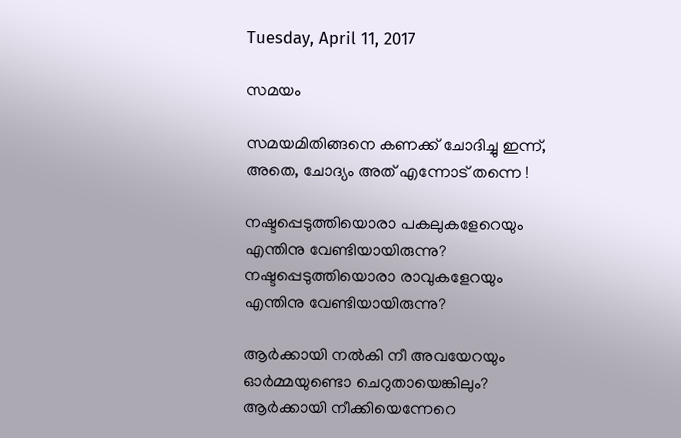Tuesday, April 11, 2017

സമയം

സമയമിതിങ്ങനെ കണക്ക് ചോദിച്ചു ഇന്ന്,
അതെ, ചോദ്യം അത് എന്നോട് തന്നെ !

നഷ്ടപ്പെടുത്തിയൊരാ പകലുകളേറെയും
എന്തിനു വേണ്ടിയായിരുന്നു?
നഷ്ടപ്പെടുത്തിയൊരാ രാവുകളേറയും
എന്തിനു വേണ്ടിയായിരുന്നു?

ആർക്കായി നൽകി നീ അവയേറയും
ഓർമ്മയുണ്ടൊ ചെറുതായെങ്കിലും?
ആർക്കായി നീക്കിയെന്നേറെ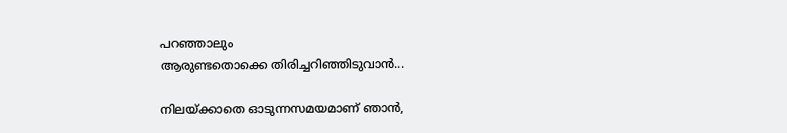പറഞ്ഞാലും
ആരുണ്ടതൊക്കെ തിരിച്ചറിഞ്ഞിടുവാൻ...

നിലയ്ക്കാതെ ഓടുന്നസമയമാണ് ഞാൻ,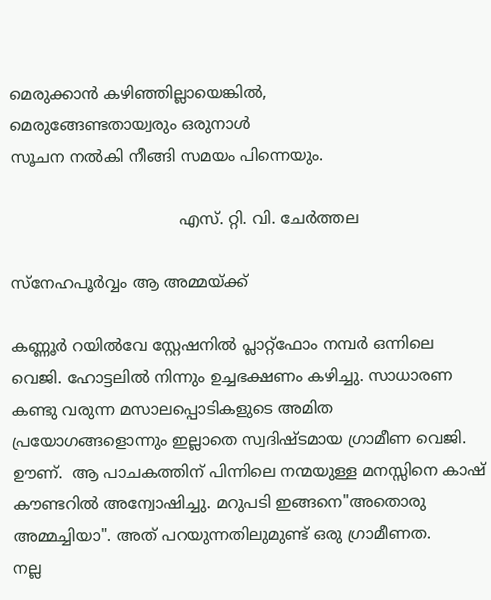മെരുക്കാൻ കഴിഞ്ഞില്ലായെങ്കിൽ,
മെരുങ്ങേണ്ടതായ്വരും ഒരുനാൾ
സൂചന നൽകി നീങ്ങി സമയം പിന്നെയും.

                                  എസ്. റ്റി. വി. ചേർത്തല

സ്നേഹപൂർവ്വം ആ അമ്മയ്ക്ക്

കണ്ണൂർ റയിൽവേ സ്റ്റേഷനിൽ പ്ലാറ്റ്ഫോം നമ്പർ ഒന്നിലെ വെജി. ഹോട്ടലിൽ നിന്നും ഉച്ചഭക്ഷണം കഴിച്ചു. സാധാരണ കണ്ടു വരുന്ന മസാലപ്പൊടികളുടെ അമിത പ്രയോഗങ്ങളൊന്നും ഇല്ലാതെ സ്വദിഷ്ടമായ ഗ്രാമീണ വെജി. ഊണ്.  ആ പാചകത്തിന് പിന്നിലെ നന്മയുള്ള മനസ്സിനെ കാഷ് കൗണ്ടറിൽ അന്വോഷിച്ചു. മറുപടി ഇങ്ങനെ"അതൊരു അമ്മച്ചിയാ". അത് പറയുന്നതിലുമുണ്ട് ഒരു ഗ്രാമീണത.
നല്ല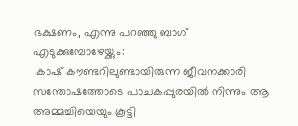ഭക്ഷണം, എന്നു പറഞ്ഞു ബാഗ് എടുക്കുമ്പോഴേയ്ക്കും:
 കാഷ് കൗണ്ടറിലുണ്ടായിരുന്ന ജീവനക്കാരി സന്തോഷത്തോടെ പാചകപ്പുരയിൽ നിന്നും ആ അമ്മച്ചിയെയും കൂട്ടി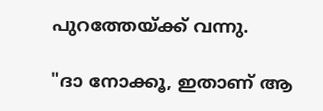പുറത്തേയ്ക്ക് വന്നു.

"ദാ നോക്കൂ, ഇതാണ് ആ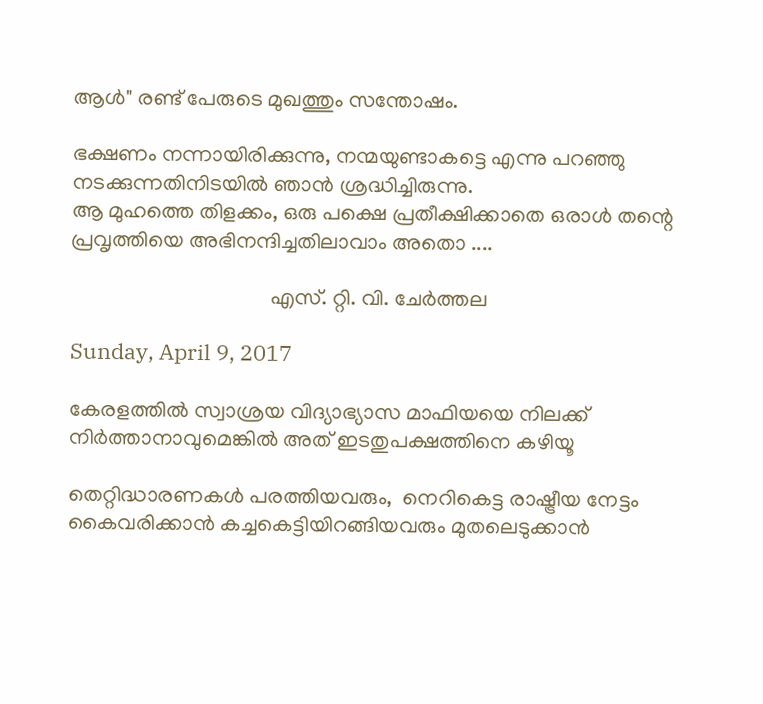ആൾ" രണ്ട് പേരുടെ മുഖത്തും സന്തോഷം.

ഭക്ഷണം നന്നായിരിക്കുന്നു, നന്മയുണ്ടാകട്ടെ എന്നു പറഞ്ഞു നടക്കുന്നതിനിടയിൽ ഞാൻ ശ്രദ്ധിച്ചിരുന്നു.
ആ മുഹത്തെ തിളക്കം, ഒരു പക്ഷെ പ്രതീക്ഷിക്കാതെ ഒരാൾ തന്റെ പ്രവൃത്തിയെ അഭിനന്ദിച്ചതിലാവാം അതൊ ....

                                     എസ്. റ്റി. വി. ചേർത്തല

Sunday, April 9, 2017

കേരളത്തിൽ സ്വാശ്രയ വിദ്യാഭ്യാസ മാഫിയയെ നിലക്ക് നിർത്താനാവുമെങ്കിൽ അത് ഇടതുപക്ഷത്തിനെ കഴിയൂ

തെറ്റിദ്ധാരണകൾ പരത്തിയവരും,  നെറികെട്ട രാഷ്ട്രീയ നേട്ടം കൈവരിക്കാൻ കച്ചകെട്ടിയിറങ്ങിയവരും മുതലെടുക്കാൻ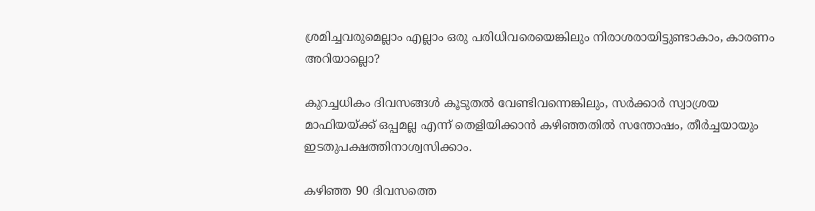ശ്രമിച്ചവരുമെല്ലാം എല്ലാം ഒരു പരിധിവരെയെങ്കിലും നിരാശരായിട്ടുണ്ടാകാം, കാരണം അറിയാല്ലൊ?

കുറച്ചധികം ദിവസങ്ങൾ കൂടുതൽ വേണ്ടിവന്നെങ്കിലും, സർക്കാർ സ്വാശ്രയ മാഫിയയ്ക്ക് ഒപ്പമല്ല എന്ന് തെളിയിക്കാൻ കഴിഞ്ഞതിൽ സന്തോഷം, തീർച്ചയായും ഇടതുപക്ഷത്തിനാശ്വസിക്കാം.

കഴിഞ്ഞ 90 ദിവസത്തെ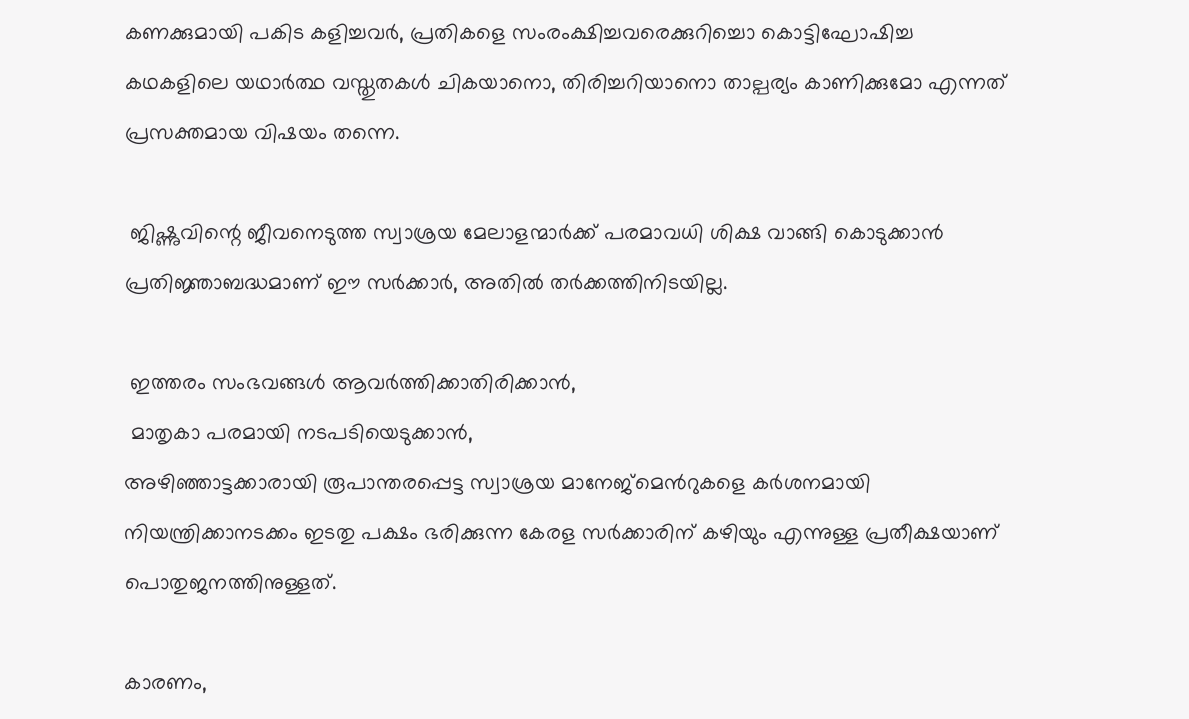കണക്കുമായി പകിട കളിച്ചവർ, പ്രതികളെ സംരംക്ഷിച്ചവരെക്കുറിച്ചൊ കൊട്ടിഘോഷിച്ച കഥകളിലെ യഥാർത്ഥ വസ്തുതകൾ ചികയാനൊ, തിരിച്ചറിയാനൊ താല്പര്യം കാണിക്കുമോ എന്നത് പ്രസക്തമായ വിഷയം തന്നെ.

 ജിഷ്ണുവിന്റെ ജീവനെടുത്ത സ്വാശ്രയ മേലാളന്മാർക്ക് പരമാവധി ശിക്ഷ വാങ്ങി കൊടുക്കാൻ പ്രതിജ്ഞാബദ്ധമാണ് ഈ സർക്കാർ, അതിൽ തർക്കത്തിനിടയില്ല.

 ഇത്തരം സംഭവങ്ങൾ ആവർത്തിക്കാതിരിക്കാൻ,
 മാതൃകാ പരമായി നടപടിയെടുക്കാൻ,
അഴിഞ്ഞാട്ടക്കാരായി രൂപാന്തരപ്പെട്ട സ്വാശ്രയ മാനേജ്മെൻറുകളെ കർശനമായി നിയന്ത്രിക്കാനടക്കം ഇടതു പക്ഷം ഭരിക്കുന്ന കേരള സർക്കാരിന് കഴിയും എന്നുള്ള പ്രതീക്ഷയാണ് പൊതുജനത്തിനുള്ളത്.

കാരണം,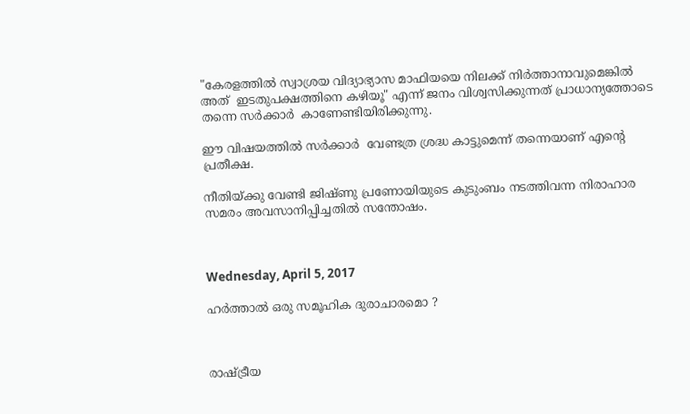"കേരളത്തിൽ സ്വാശ്രയ വിദ്യാഭ്യാസ മാഫിയയെ നിലക്ക് നിർത്താനാവുമെങ്കിൽ അത്  ഇടതുപക്ഷത്തിനെ കഴിയൂ" എന്ന് ജനം വിശ്വസിക്കുന്നത് പ്രാധാന്യത്തോടെ തന്നെ സർക്കാർ  കാണേണ്ടിയിരിക്കുന്നു.

ഈ വിഷയത്തിൽ സർക്കാർ  വേണ്ടത്ര ശ്രദ്ധ കാട്ടുമെന്ന് തന്നെയാണ് എന്റെ പ്രതീക്ഷ.

നീതിയ്ക്കു വേണ്ടി ജിഷ്ണു പ്രണോയിയുടെ കുടുംബം നടത്തിവന്ന നിരാഹാര സമരം അവസാനിപ്പിച്ചതിൽ സന്തോഷം.



Wednesday, April 5, 2017

ഹർത്താൽ ഒരു സമൂഹിക ദുരാചാരമൊ ?



രാഷ്ട്രീയ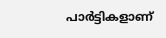പാർട്ടികളാണ്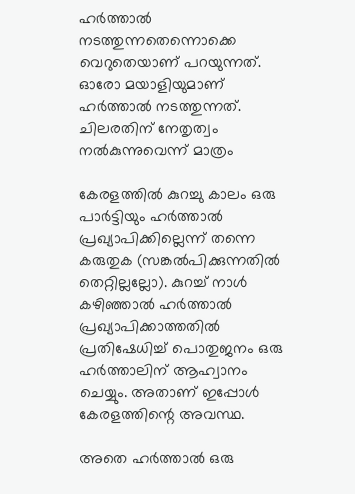ഹർത്താൽ നടത്തുന്നതെന്നൊക്കെ വെറുതെയാണ് പറയുന്നത്. ഓരോ മയാളിയുമാണ് ഹർത്താൽ നടത്തുന്നത്. ചിലരതിന് നേതൃത്വം നൽകുന്നുവെന്ന് മാത്രം

കേരളത്തിൽ കുറച്ചു കാലം ഒരു പാർട്ടിയും ഹർത്താൽ പ്രഖ്യാപിക്കില്ലെന്ന് തന്നെ കരുതുക (സങ്കൽപിക്കുന്നതിൽ തെറ്റില്ലല്ലോ). കുറച്ച് നാൾ കഴിഞ്ഞാൽ ഹർത്താൽ പ്രഖ്യാപിക്കാത്തതിൽ പ്രതിഷേധിച്ച് പൊതുജനം ഒരു ഹർത്താലിന് ആഹ്വാനം ചെയ്യും. അതാണ് ഇപ്പോൾ കേരളത്തിന്റെ അവസ്ഥ.

അതെ ഹർത്താൽ ഒരു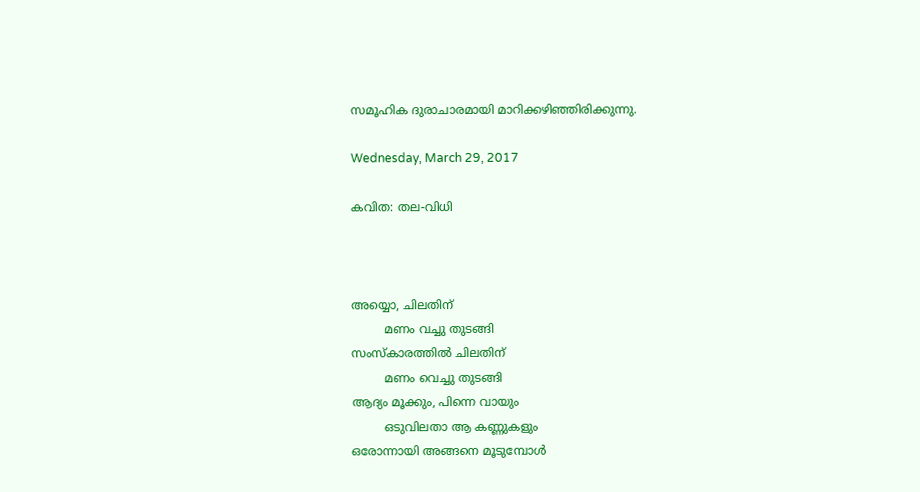സമൂഹിക ദുരാചാരമായി മാറിക്കഴിഞ്ഞിരിക്കുന്നു.

Wednesday, March 29, 2017

കവിത: തല-വിധി



അയ്യൊ, ചിലതിന്
         മണം വച്ചു തുടങ്ങി
സംസ്കാരത്തിൽ ചിലതിന്
         മണം വെച്ചു തുടങ്ങി
ആദ്യം മൂക്കും, പിന്നെ വായും
         ഒടുവിലതാ ആ കണ്ണുകളും
ഒരോന്നായി അങ്ങനെ മൂടുമ്പോൾ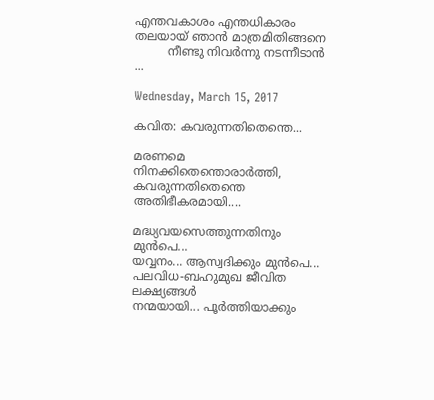എന്തവകാശം എന്തധികാരം
തലയായ് ഞാൻ മാത്രമിതിങ്ങനെ
         നീണ്ടു നിവർന്നു നടന്നീടാൻ ...

Wednesday, March 15, 2017

കവിത: കവരുന്നതിതെന്തെ...

മരണമെ നിനക്കിതെന്തൊരാർത്തി,
കവരുന്നതിതെന്തെ അതിഭീകരമായി....

മദ്ധ്യവയസെത്തുന്നതിനും മുൻപെ...
യവ്വനം... ആസ്വദിക്കും മുൻപെ...
പലവിധ-ബഹുമുഖ ജീവിത ലക്ഷ്യങ്ങൾ
നന്മയായി... പൂർത്തിയാക്കും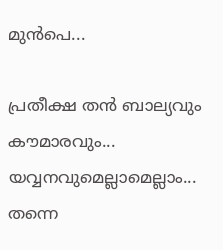മുൻപെ...

പ്രതീക്ഷ തൻ ബാല്യവും കൗമാരവും...
യവ്വനവുമെല്ലാമെല്ലാം... തന്നെ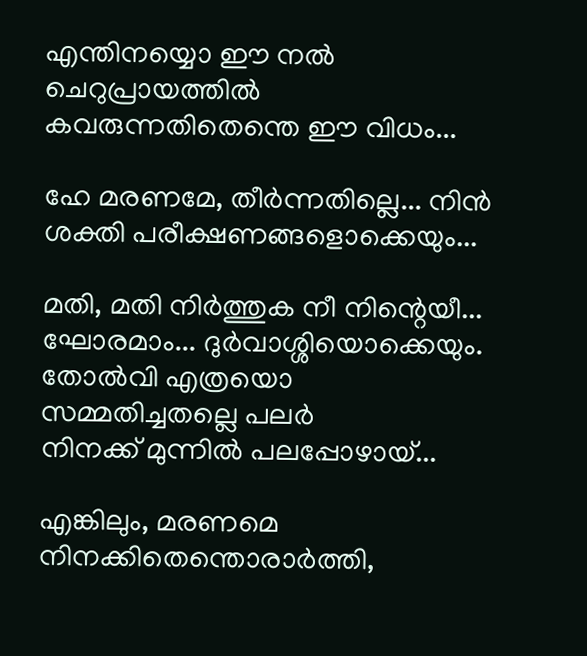എന്തിനയ്യൊ ഈ നൽ ചെറുപ്രായത്തിൽ
കവരുന്നതിതെന്തെ ഈ വിധം...

ഹേ മരണമേ, തീർന്നതില്ലെ... നിൻ
ശക്തി പരീക്ഷണങ്ങളൊക്കെയും...

മതി, മതി നിർത്തുക നീ നിന്റെയീ...
ഘോരമാം... ദുർവാശ്ശിയൊക്കെയും.
തോൽവി എത്രയൊ സമ്മതിച്ചതല്ലെ പലർ
നിനക്ക് മുന്നിൽ പലപ്പോഴായ്...

എങ്കിലും, മരണമെ നിനക്കിതെന്തൊരാർത്തി,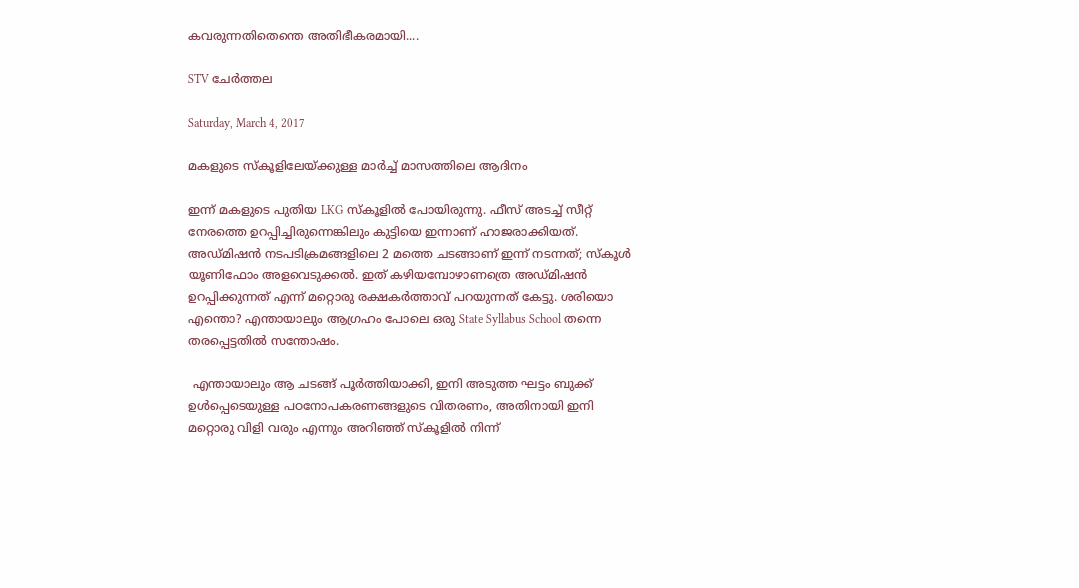കവരുന്നതിതെന്തെ അതിഭീകരമായി....

STV ചേർത്തല

Saturday, March 4, 2017

മകളുടെ സ്കൂളിലേയ്ക്കുള്ള മാർച്ച് മാസത്തിലെ ആദിനം

ഇന്ന് മകളുടെ പുതിയ LKG സ്കൂളിൽ പോയിരുന്നു. ഫീസ് അടച്ച് സീറ്റ് നേരത്തെ ഉറപ്പിച്ചിരുന്നെങ്കിലും കുട്ടിയെ ഇന്നാണ് ഹാജരാക്കിയത്. അഡ്മിഷൻ നടപടിക്രമങ്ങളിലെ 2 മത്തെ ചടങ്ങാണ് ഇന്ന് നടന്നത്; സ്കൂൾ യൂണിഫോം അളവെടുക്കൽ. ഇത് കഴിയമ്പോഴാണത്രെ അഡ്മിഷൻ ഉറപ്പിക്കുന്നത് എന്ന് മറ്റൊരു രക്ഷകർത്താവ് പറയുന്നത് കേട്ടു. ശരിയൊ എന്തൊ? എന്തായാലും ആഗ്രഹം പോലെ ഒരു State Syllabus School തന്നെ തരപ്പെട്ടതിൽ സന്തോഷം.

 എന്തായാലും ആ ചടങ്ങ് പൂർത്തിയാക്കി, ഇനി അടുത്ത ഘട്ടം ബുക്ക് ഉൾപ്പെടെയുള്ള പഠനോപകരണങ്ങളുടെ വിതരണം, അതിനായി ഇനി മറ്റൊരു വിളി വരും എന്നും അറിഞ്ഞ് സ്കൂളിൽ നിന്ന്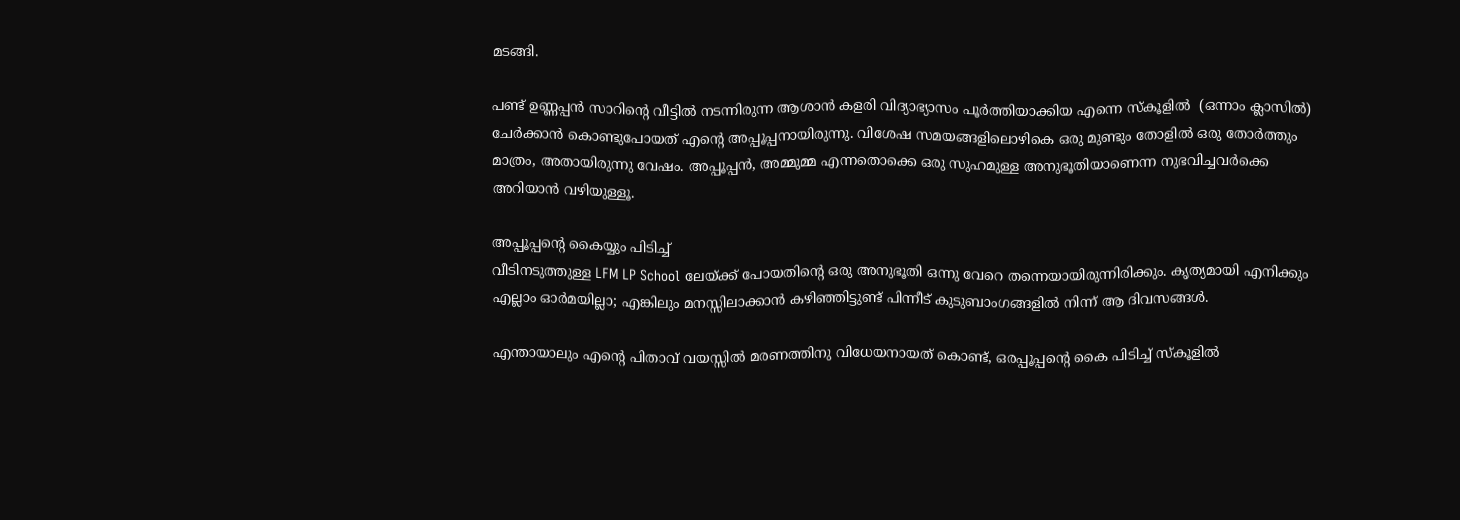മടങ്ങി.

പണ്ട് ഉണ്ണപ്പൻ സാറിന്റെ വീട്ടിൽ നടന്നിരുന്ന ആശാൻ കളരി വിദ്യാഭ്യാസം പൂർത്തിയാക്കിയ എന്നെ സ്കൂളിൽ  (ഒന്നാം ക്ലാസിൽ) ചേർക്കാൻ കൊണ്ടുപോയത് എന്റെ അപ്പൂപ്പനായിരുന്നു. വിശേഷ സമയങ്ങളിലൊഴികെ ഒരു മുണ്ടും തോളിൽ ഒരു തോർത്തും മാത്രം, അതായിരുന്നു വേഷം. അപ്പൂപ്പൻ, അമ്മുമ്മ എന്നതൊക്കെ ഒരു സുഹമുള്ള അനുഭൂതിയാണെന്ന നുഭവിച്ചവർക്കെ അറിയാൻ വഴിയുള്ളൂ.

അപ്പൂപ്പന്റെ കൈയ്യും പിടിച്ച്
വീടിനടുത്തുള്ള LFM LP School ലേയ്ക്ക് പോയതിന്റെ ഒരു അനുഭൂതി ഒന്നു വേറെ തന്നെയായിരുന്നിരിക്കും. കൃത്യമായി എനിക്കും എല്ലാം ഓർമയില്ലാ; എങ്കിലും മനസ്സിലാക്കാൻ കഴിഞ്ഞിട്ടുണ്ട് പിന്നീട് കുടുബാംഗങ്ങളിൽ നിന്ന് ആ ദിവസങ്ങൾ.

എന്തായാലും എന്റെ പിതാവ് വയസ്സിൽ മരണത്തിനു വിധേയനായത് കൊണ്ട്, ഒരപ്പൂപ്പന്റെ കൈ പിടിച്ച് സ്കൂളിൽ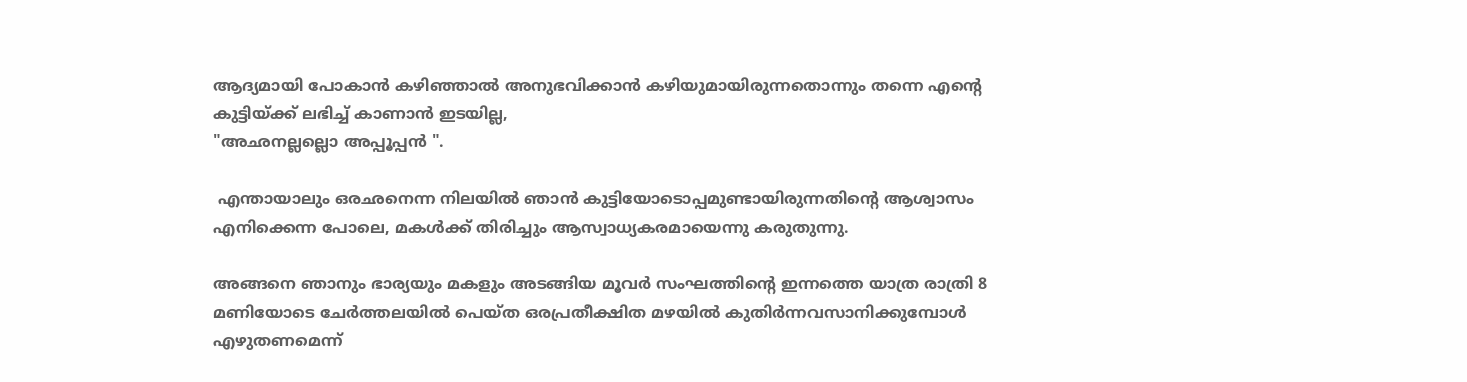ആദ്യമായി പോകാൻ കഴിഞ്ഞാൽ അനുഭവിക്കാൻ കഴിയുമായിരുന്നതൊന്നും തന്നെ എന്റെ കുട്ടിയ്ക്ക് ലഭിച്ച് കാണാൻ ഇടയില്ല,
"അഛനല്ലല്ലൊ അപ്പൂപ്പൻ ".

 എന്തായാലും ഒരഛനെന്ന നിലയിൽ ഞാൻ കുട്ടിയോടൊപ്പമുണ്ടായിരുന്നതിന്റെ ആശ്വാസം എനിക്കെന്ന പോലെ, മകൾക്ക് തിരിച്ചും ആസ്വാധ്യകരമായെന്നു കരുതുന്നു.

അങ്ങനെ ഞാനും ഭാര്യയും മകളും അടങ്ങിയ മൂവർ സംഘത്തിന്റെ ഇന്നത്തെ യാത്ര രാത്രി 8 മണിയോടെ ചേർത്തലയിൽ പെയ്ത ഒരപ്രതീക്ഷിത മഴയിൽ കുതിർന്നവസാനിക്കുമ്പോൾ എഴുതണമെന്ന്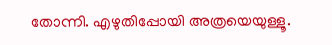തോന്നി. എഴുതിപ്പോയി അത്രയെയുള്ളൂ.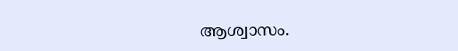ആശ്വാസം.